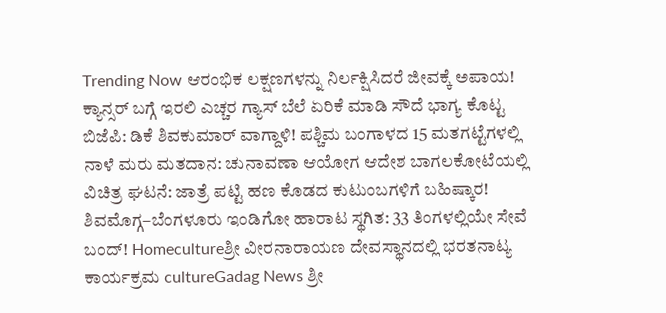Trending Now ಆರಂಭಿಕ ಲಕ್ಷಣಗಳನ್ನು ನಿರ್ಲಕ್ಷಿಸಿದರೆ ಜೀವಕ್ಕೆ ಅಪಾಯ! ಕ್ಯಾನ್ಸರ್ ಬಗ್ಗೆ ಇರಲಿ ಎಚ್ಚರ ಗ್ಯಾಸ್ ಬೆಲೆ ಏರಿಕೆ ಮಾಡಿ ಸೌದೆ ಭಾಗ್ಯ ಕೊಟ್ಟ ಬಿಜೆಪಿ: ಡಿಕೆ ಶಿವಕುಮಾರ್ ವಾಗ್ದಾಳಿ! ಪಶ್ಚಿಮ ಬಂಗಾಳದ 15 ಮತಗಟ್ಟೆಗಳಲ್ಲಿ ನಾಳೆ ಮರು ಮತದಾನ: ಚುನಾವಣಾ ಆಯೋಗ ಆದೇಶ ಬಾಗಲಕೋಟೆಯಲ್ಲಿ ವಿಚಿತ್ರ ಘಟನೆ: ಜಾತ್ರೆ ಪಟ್ಟಿ ಹಣ ಕೊಡದ ಕುಟುಂಬಗಳಿಗೆ ಬಹಿಷ್ಕಾರ! ಶಿವಮೊಗ್ಗ–ಬೆಂಗಳೂರು ಇಂಡಿಗೋ ಹಾರಾಟ ಸ್ಥಗಿತ: 33 ತಿಂಗಳಲ್ಲಿಯೇ ಸೇವೆ ಬಂದ್! Homecultureಶ್ರೀ ವೀರನಾರಾಯಣ ದೇವಸ್ಥಾನದಲ್ಲಿ ಭರತನಾಟ್ಯ ಕಾರ್ಯಕ್ರಮ cultureGadag News ಶ್ರೀ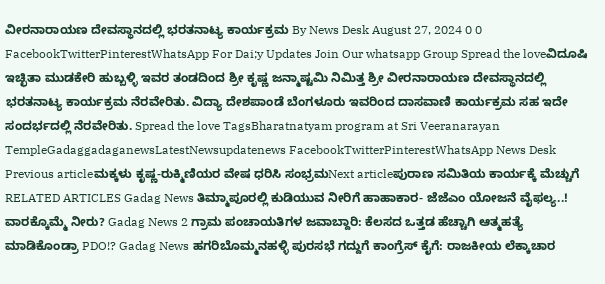ವೀರನಾರಾಯಣ ದೇವಸ್ಥಾನದಲ್ಲಿ ಭರತನಾಟ್ಯ ಕಾರ್ಯಕ್ರಮ By News Desk August 27, 2024 0 0 FacebookTwitterPinterestWhatsApp For Dai;y Updates Join Our whatsapp Group Spread the loveವಿದೂಷಿ ಇಚ್ಛಿತಾ ಮುಡಕೇರಿ ಹುಬ್ಬಳ್ಳಿ ಇವರ ತಂಡದಿಂದ ಶ್ರೀ ಕೃಷ್ಣ ಜನ್ಮಾಷ್ಟಮಿ ನಿಮಿತ್ತ ಶ್ರೀ ವೀರನಾರಾಯಣ ದೇವಸ್ಥಾನದಲ್ಲಿ ಭರತನಾಟ್ಯ ಕಾರ್ಯಕ್ರಮ ನೆರವೇರಿತು. ವಿದ್ಯಾ ದೇಶಪಾಂಡೆ ಬೆಂಗಳೂರು ಇವರಿಂದ ದಾಸವಾಣಿ ಕಾರ್ಯಕ್ರಮ ಸಹ ಇದೇ ಸಂದರ್ಭದಲ್ಲಿ ನೆರವೇರಿತು. Spread the love TagsBharatnatyam program at Sri Veeranarayan TempleGadaggadaganewsLatestNewsupdatenews FacebookTwitterPinterestWhatsApp News Desk Previous articleಮಕ್ಕಳು ಕೃಷ್ಣ-ರುಕ್ಮಿಣಿಯರ ವೇಷ ಧರಿಸಿ ಸಂಭ್ರಮNext articleಪುರಾಣ ಸಮಿತಿಯ ಕಾರ್ಯಕ್ಕೆ ಮೆಚ್ಚುಗೆ RELATED ARTICLES Gadag News ತಿಮ್ಮಾಪೂರಲ್ಲಿ ಕುಡಿಯುವ ನೀರಿಗೆ ಹಾಹಾಕಾರ- ಜೆಜೆಎಂ ಯೋಜನೆ ವೈಫಲ್ಯ..! ವಾರಕ್ಕೊಮ್ಮೆ ನೀರು? Gadag News 2 ಗ್ರಾಮ ಪಂಚಾಯತಿಗಳ ಜವಾಬ್ದಾರಿ: ಕೆಲಸದ ಒತ್ತಡ ಹೆಚ್ಚಾಗಿ ಆತ್ಮಹತ್ಯೆ ಮಾಡಿಕೊಂಡ್ರಾ PDO!? Gadag News ಹಗರಿಬೊಮ್ಮನಹಳ್ಳಿ ಪುರಸಭೆ ಗದ್ದುಗೆ ಕಾಂಗ್ರೆಸ್ ಕೈಗೆ: ರಾಜಕೀಯ ಲೆಕ್ಕಾಚಾರ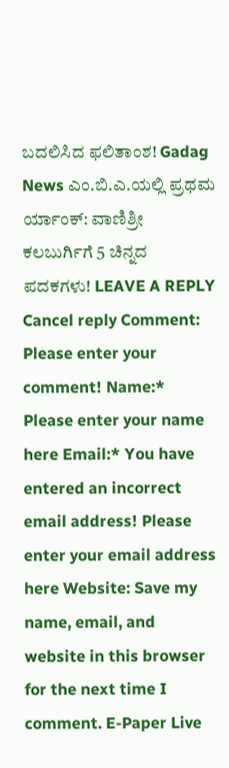ಬದಲಿಸಿದ ಫಲಿತಾಂಶ! Gadag News ಎಂ.ಬಿ.ಎ.ಯಲ್ಲಿ ಪ್ರಥಮ ರ್ಯಾಂಕ್: ವಾಣಿಶ್ರೀ ಕಲಬುರ್ಗಿಗೆ 5 ಚಿನ್ನದ ಪದಕಗಳು! LEAVE A REPLY Cancel reply Comment: Please enter your comment! Name:* Please enter your name here Email:* You have entered an incorrect email address! Please enter your email address here Website: Save my name, email, and website in this browser for the next time I comment. E-Paper Live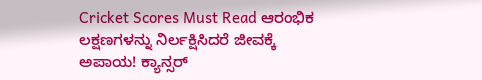Cricket Scores Must Read ಆರಂಭಿಕ ಲಕ್ಷಣಗಳನ್ನು ನಿರ್ಲಕ್ಷಿಸಿದರೆ ಜೀವಕ್ಕೆ ಅಪಾಯ! ಕ್ಯಾನ್ಸರ್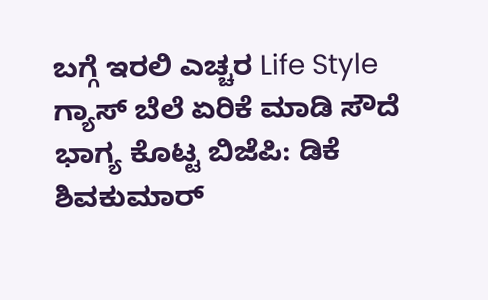ಬಗ್ಗೆ ಇರಲಿ ಎಚ್ಚರ Life Style ಗ್ಯಾಸ್ ಬೆಲೆ ಏರಿಕೆ ಮಾಡಿ ಸೌದೆ ಭಾಗ್ಯ ಕೊಟ್ಟ ಬಿಜೆಪಿ: ಡಿಕೆ ಶಿವಕುಮಾರ್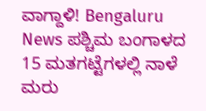ವಾಗ್ದಾಳಿ! Bengaluru News ಪಶ್ಚಿಮ ಬಂಗಾಳದ 15 ಮತಗಟ್ಟೆಗಳಲ್ಲಿ ನಾಳೆ ಮರು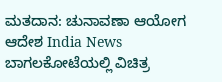ಮತದಾನ: ಚುನಾವಣಾ ಆಯೋಗ ಆದೇಶ India News ಬಾಗಲಕೋಟೆಯಲ್ಲಿ ವಿಚಿತ್ರ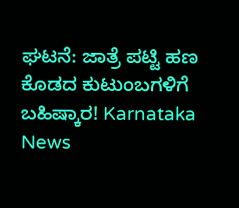ಘಟನೆ: ಜಾತ್ರೆ ಪಟ್ಟಿ ಹಣ ಕೊಡದ ಕುಟುಂಬಗಳಿಗೆ ಬಹಿಷ್ಕಾರ! Karnataka News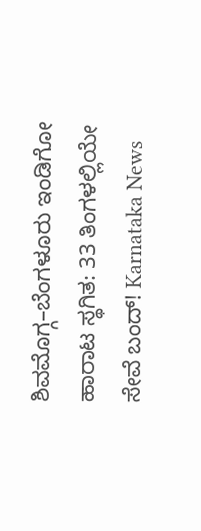ಶಿವಮೊಗ್ಗ–ಬೆಂಗಳೂರು ಇಂಡಿಗೋ ಹಾರಾಟ ಸ್ಥಗಿತ: 33 ತಿಂಗಳಲ್ಲಿಯೇ ಸೇವೆ ಬಂದ್! Karnataka News